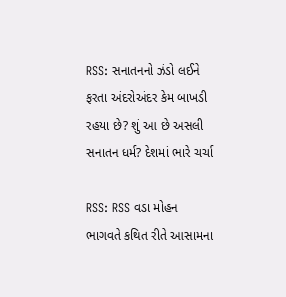RSS: સનાતનનો ઝંડો લઈને ફરતા અંદરોઅંદર કેમ બાખડી રહયા છે? શું આ છે અસલી સનાતન ધર્મ? દેશમાં ભારે ચર્ચા

RSS: RSS વડા મોહન ભાગવતે કથિત રીતે આસામના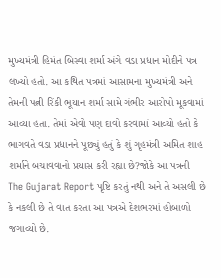મુખ્યમંત્રી હિમંત બિસ્વા શર્મા અંગે વડા પ્રધાન મોદીને પત્ર લખ્યો હતો. આ કથિત પત્રમાં આસામના મુખ્યમંત્રી અને તેમની પત્ની રિંકી ભૂયાન શર્મા સામે ગંભીર આરોપો મૂકવામાં આવ્યા હતા. તેમાં એવો પણ દાવો કરવામાં આવ્યો હતો કે ભાગવતે વડા પ્રધાનને પૂછ્યું હતું કે શું ગૃહમંત્રી અમિત શાહ શર્માને બચાવવાનો પ્રયાસ કરી રહ્યા છે?જોકે આ પત્રની The Gujarat Report પૃષ્ટિ કરતું નથી અને તે અસલી છે કે નકલી છે તે વાત કરતા આ પત્રએ દેશભરમાં હોબાળો જગાવ્યો છે.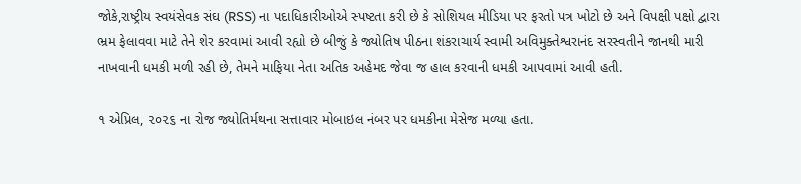જોકે,રાષ્ટ્રીય સ્વયંસેવક સંઘ (RSS) ના પદાધિકારીઓએ સ્પષ્ટતા કરી છે કે સોશિયલ મીડિયા પર ફરતો પત્ર ખોટો છે અને વિપક્ષી પક્ષો દ્વારા ભ્રમ ફેલાવવા માટે તેને શેર કરવામાં આવી રહ્યો છે બીજું કે જ્યોતિષ પીઠના શંકરાચાર્ય સ્વામી અવિમુક્તેશ્વરાનંદ સરસ્વતીને જાનથી મારી નાખવાની ધમકી મળી રહી છે, તેમને માફિયા નેતા અતિક અહેમદ જેવા જ હાલ કરવાની ધમકી આપવામાં આવી હતી.

૧ એપ્રિલ, ૨૦૨૬ ના રોજ જ્યોતિર્મથના સત્તાવાર મોબાઇલ નંબર પર ધમકીના મેસેજ મળ્યા હતા.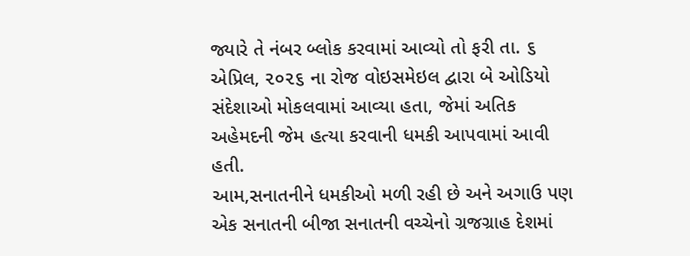જ્યારે તે નંબર બ્લોક કરવામાં આવ્યો તો ફરી તા. ૬ એપ્રિલ, ૨૦૨૬ ના રોજ વોઇસમેઇલ દ્વારા બે ઓડિયો સંદેશાઓ મોકલવામાં આવ્યા હતા, જેમાં અતિક અહેમદની જેમ હત્યા કરવાની ધમકી આપવામાં આવી હતી.
આમ,સનાતનીને ધમકીઓ મળી રહી છે અને અગાઉ પણ એક સનાતની બીજા સનાતની વચ્ચેનો ગ્રજગ્રાહ દેશમાં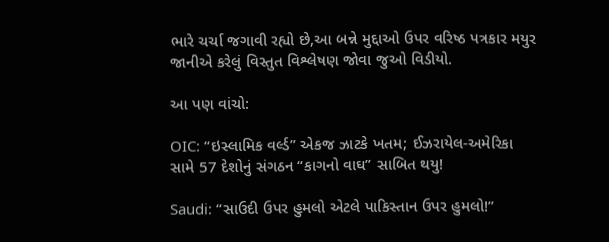ભારે ચર્ચા જગાવી રહ્યો છે,આ બન્ને મુદ્દાઓ ઉપર વરિષ્ઠ પત્રકાર મયુર જાનીએ કરેલું વિસ્તુત વિશ્લેષણ જોવા જુઓ વિડીયો.

આ પણ વાંચો:

OIC: “ઇસ્લામિક વર્લ્ડ” એકજ ઝાટકે ખતમ; ઈઝરાયેલ-અમેરિકા સામે 57 દેશોનું સંગઠન “કાગનો વાઘ” સાબિત થયુ!

Saudi: “સાઉદી ઉપર હુમલો એટલે પાકિસ્તાન ઉપર હુમલો!”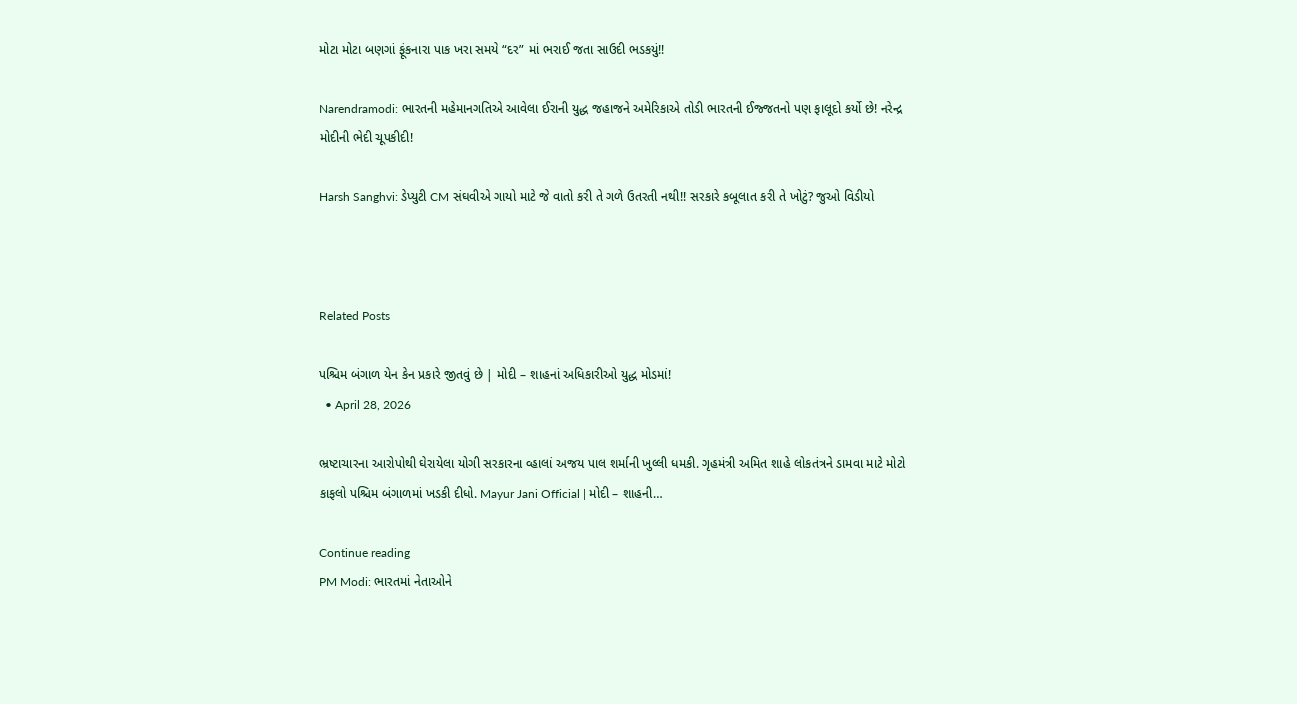મોટા મોટા બણગાં ફૂંકનારા પાક ખરા સમયે “દર” માં ભરાઈ જતા સાઉદી ભડકયું!!

Narendramodi: ભારતની મહેમાનગતિએ આવેલા ઈરાની યુદ્ધ જહાજને અમેરિકાએ તોડી ભારતની ઈજ્જતનો પણ ફાલૂદો કર્યો છે! નરેન્દ્ર મોદીની ભેદી ચૂપકીદી!

Harsh Sanghvi: ડેપ્યુટી CM સંઘવીએ ગાયો માટે જે વાતો કરી તે ગળે ઉતરતી નથી!! સરકારે કબૂલાત કરી તે ખોટું? જુઓ વિડીયો



Related Posts

પશ્ચિમ બંગાળ યેન કેન પ્રકારે જીતવું છે | મોદી – શાહનાં અધિકારીઓ યુદ્ધ મોડમાં!
  • April 28, 2026

ભ્રષ્ટાચારના આરોપોથી ઘેરાયેલા યોગી સરકારના વ્હાલાં અજય પાલ શર્માની ખુલ્લી ધમકી. ગૃહમંત્રી અમિત શાહે લોકતંત્રને ડામવા માટે મોટો કાફલો પશ્ચિમ બંગાળમાં ખડકી દીધો. Mayur Jani Official | મોદી – શાહની…

Continue reading
PM Modi: ભારતમાં નેતાઓને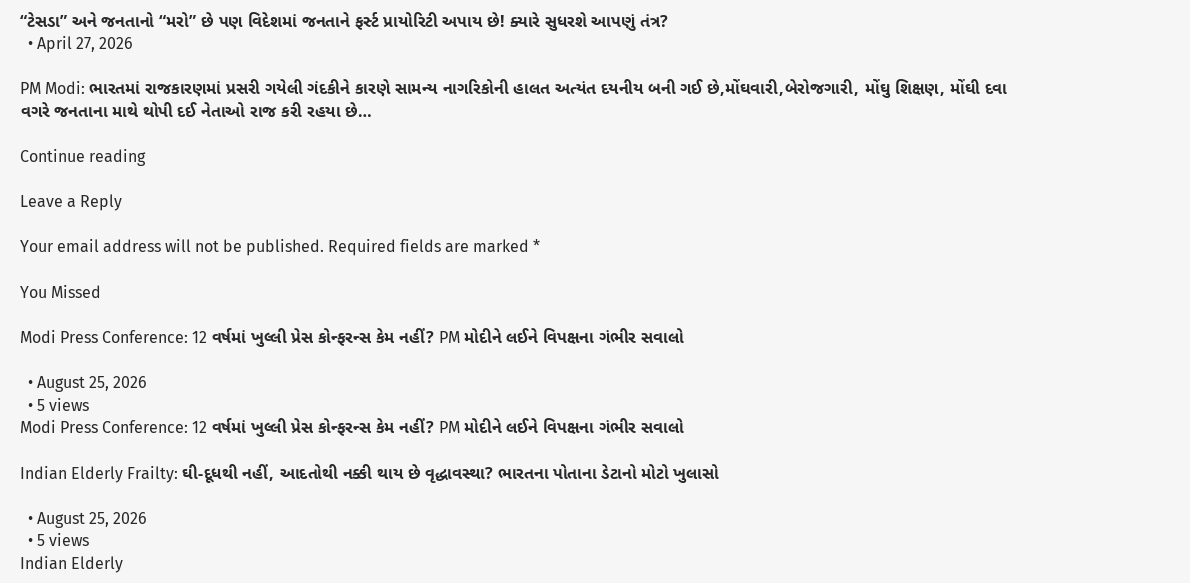“ટેસડા” અને જનતાનો “મરો” છે પણ વિદેશમાં જનતાને ફર્સ્ટ પ્રાયોરિટી અપાય છે! ક્યારે સુધરશે આપણું તંત્ર?
  • April 27, 2026

PM Modi: ભારતમાં રાજકારણમાં પ્રસરી ગયેલી ગંદકીને કારણે સામન્ય નાગરિકોની હાલત અત્યંત દયનીય બની ગઈ છે,મોંઘવારી,બેરોજગારી, મોંઘુ શિક્ષણ, મોંઘી દવા વગરે જનતાના માથે થોપી દઈ નેતાઓ રાજ કરી રહયા છે…

Continue reading

Leave a Reply

Your email address will not be published. Required fields are marked *

You Missed

Modi Press Conference: 12 વર્ષમાં ખુલ્લી પ્રેસ કોન્ફરન્સ કેમ નહીં? PM મોદીને લઈને વિપક્ષના ગંભીર સવાલો

  • August 25, 2026
  • 5 views
Modi Press Conference: 12 વર્ષમાં ખુલ્લી પ્રેસ કોન્ફરન્સ કેમ નહીં? PM મોદીને લઈને વિપક્ષના ગંભીર સવાલો

Indian Elderly Frailty: ઘી-દૂધથી નહીં, આદતોથી નક્કી થાય છે વૃદ્ધાવસ્થા? ભારતના પોતાના ડેટાનો મોટો ખુલાસો

  • August 25, 2026
  • 5 views
Indian Elderly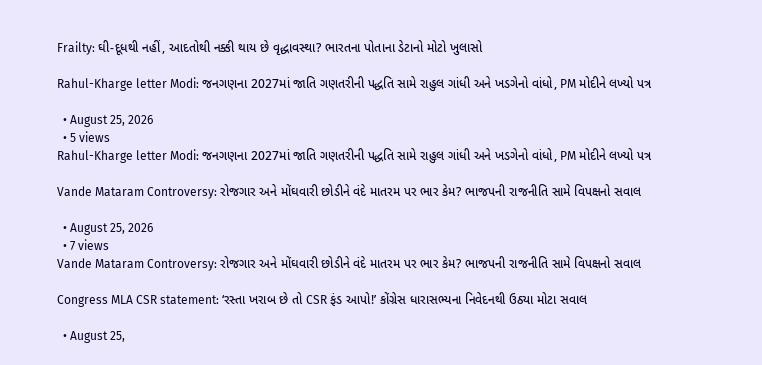Frailty: ઘી-દૂધથી નહીં, આદતોથી નક્કી થાય છે વૃદ્ધાવસ્થા? ભારતના પોતાના ડેટાનો મોટો ખુલાસો

Rahul-Kharge letter Modi: જનગણના 2027માં જાતિ ગણતરીની પદ્ધતિ સામે રાહુલ ગાંધી અને ખડગેનો વાંધો, PM મોદીને લખ્યો પત્ર

  • August 25, 2026
  • 5 views
Rahul-Kharge letter Modi: જનગણના 2027માં જાતિ ગણતરીની પદ્ધતિ સામે રાહુલ ગાંધી અને ખડગેનો વાંધો, PM મોદીને લખ્યો પત્ર

Vande Mataram Controversy: રોજગાર અને મોંઘવારી છોડીને વંદે માતરમ પર ભાર કેમ? ભાજપની રાજનીતિ સામે વિપક્ષનો સવાલ

  • August 25, 2026
  • 7 views
Vande Mataram Controversy: રોજગાર અને મોંઘવારી છોડીને વંદે માતરમ પર ભાર કેમ? ભાજપની રાજનીતિ સામે વિપક્ષનો સવાલ

Congress MLA CSR statement: ‘રસ્તા ખરાબ છે તો CSR ફંડ આપો!’ કોંગ્રેસ ધારાસભ્યના નિવેદનથી ઉઠ્યા મોટા સવાલ

  • August 25,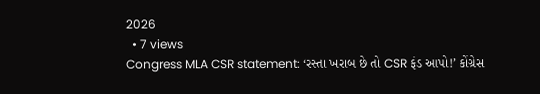2026
  • 7 views
Congress MLA CSR statement: ‘રસ્તા ખરાબ છે તો CSR ફંડ આપો!’ કોંગ્રેસ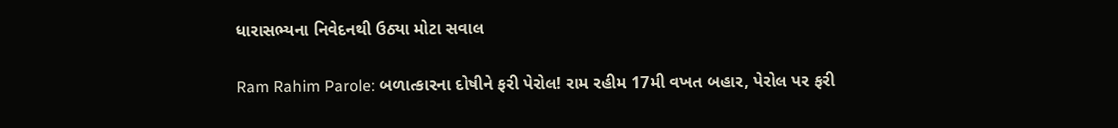ધારાસભ્યના નિવેદનથી ઉઠ્યા મોટા સવાલ

Ram Rahim Parole: બળાત્કારના દોષીને ફરી પેરોલ! રામ રહીમ 17મી વખત બહાર, પેરોલ પર ફરી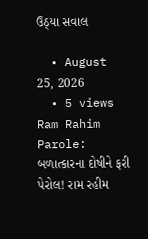ઉઠ્યા સવાલ

  • August 25, 2026
  • 5 views
Ram Rahim Parole: બળાત્કારના દોષીને ફરી પેરોલ! રામ રહીમ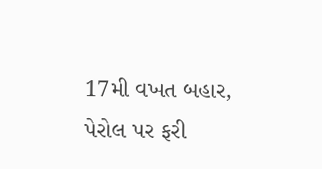17મી વખત બહાર, પેરોલ પર ફરી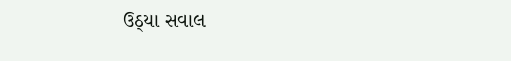ઉઠ્યા સવાલ